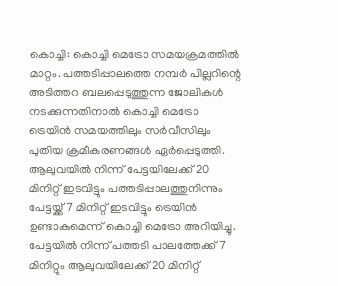കൊച്ചി: കൊച്ചി മെട്രോ സമയക്രമത്തിൽ മാറ്റം. പത്തടിപ്പാലത്തെ നമ്പർ പില്ലറിന്റെ അടിത്തറ ബലപ്പെടുത്തുന്ന ജോലികൾ നടക്കുന്നതിനാൽ കൊച്ചി മെട്രോ ട്രെയിൻ സമയത്തിലും സർവീസിലും പുതിയ ക്രമീകരണങ്ങൾ ഏർപ്പെടുത്തി. ആലുവയിൽ നിന്ന് പേട്ടയിലേക്ക് 20 മിനിറ്റ് ഇടവിട്ടും പത്തടിപ്പാലത്തുനിന്നും പേട്ടയ്ക്ക് 7 മിനിറ്റ് ഇടവിട്ടും ട്രെയിൻ ഉണ്ടാകുമെന്ന് കൊച്ചി മെട്രോ അറിയിച്ചു. പേട്ടയിൽ നിന്ന് പത്തടി പാലത്തേക്ക് 7 മിനിറ്റും ആലുവയിലേക്ക് 20 മിനിറ്റ്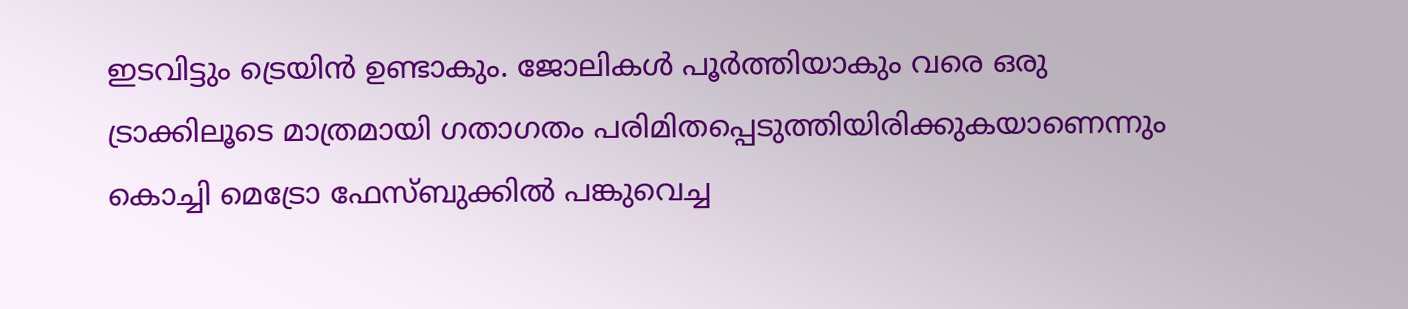ഇടവിട്ടും ട്രെയിൻ ഉണ്ടാകും. ജോലികൾ പൂർത്തിയാകും വരെ ഒരു ട്രാക്കിലൂടെ മാത്രമായി ഗതാഗതം പരിമിതപ്പെടുത്തിയിരിക്കുകയാണെന്നും കൊച്ചി മെട്രോ ഫേസ്ബുക്കിൽ പങ്കുവെച്ച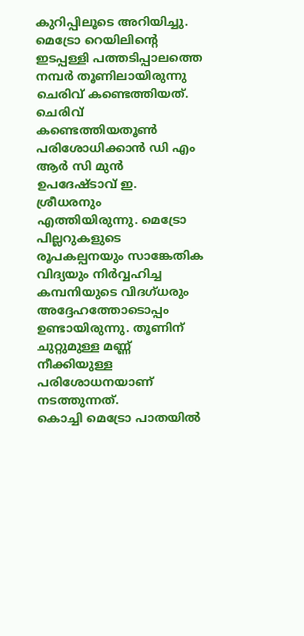കുറിപ്പിലൂടെ അറിയിച്ചു.
മെട്രോ റെയിലിന്റെ ഇടപ്പള്ളി പത്തടിപ്പാലത്തെ നമ്പർ തൂണിലായിരുന്നു ചെരിവ് കണ്ടെത്തിയത്. ചെരിവ് കണ്ടെത്തിയതൂൺ പരിശോധിക്കാൻ ഡി എം ആർ സി മുൻ ഉപദേഷ്ടാവ് ഇ. ശ്രീധരനും എത്തിയിരുന്നു. മെട്രോ പില്ലറുകളുടെ രൂപകല്പനയും സാങ്കേതിക വിദ്യയും നിർവ്വഹിച്ച കമ്പനിയുടെ വിദഗ്ധരും അദ്ദേഹത്തോടൊപ്പം ഉണ്ടായിരുന്നു. തൂണിന് ചുറ്റുമുള്ള മണ്ണ് നീക്കിയുള്ള പരിശോധനയാണ് നടത്തുന്നത്.
കൊച്ചി മെട്രോ പാതയിൽ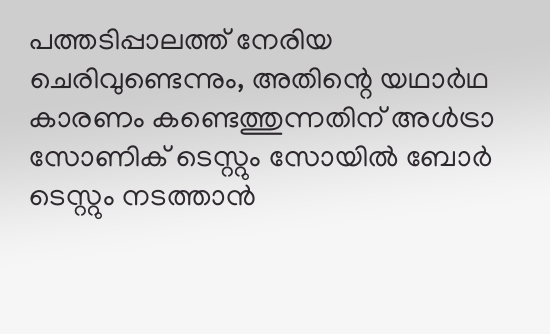പത്തടിപ്പാലത്ത് നേരിയ ചെരിവുണ്ടെന്നും, അതിന്റെ യഥാർഥ കാരണം കണ്ടെത്തുന്നതിന് അൾട്രാ സോണിക് ടെസ്റ്റും സോയിൽ ബോർ ടെസ്റ്റും നടത്താൻ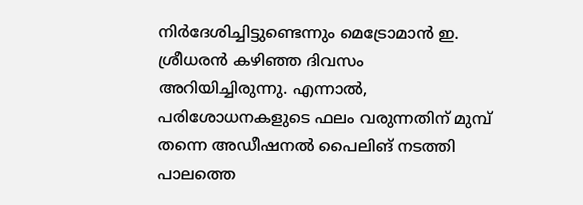നിർദേശിച്ചിട്ടുണ്ടെന്നും മെട്രോമാൻ ഇ. ശ്രീധരൻ കഴിഞ്ഞ ദിവസം അറിയിച്ചിരുന്നു. എന്നാൽ, പരിശോധനകളുടെ ഫലം വരുന്നതിന് മുമ്പ് തന്നെ അഡീഷനൽ പൈലിങ് നടത്തി പാലത്തെ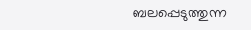ബലപ്പെടുത്തുന്ന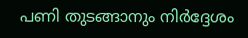പണി തുടങ്ങാനും നിർദ്ദേശം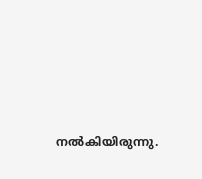നൽകിയിരുന്നു.